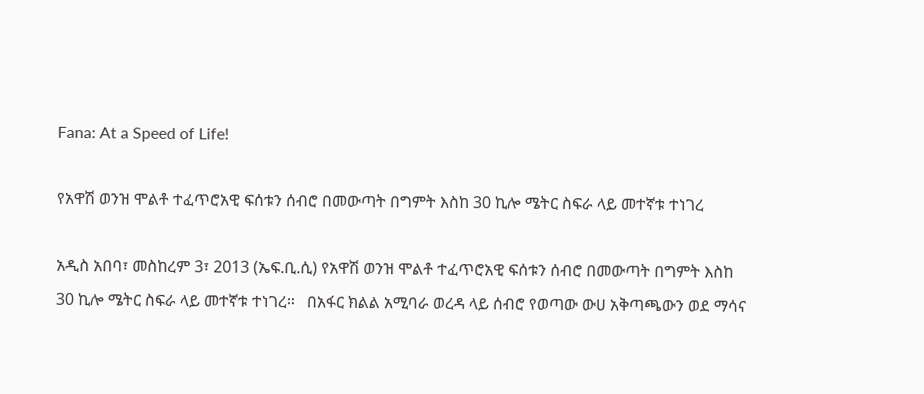Fana: At a Speed of Life!

የአዋሽ ወንዝ ሞልቶ ተፈጥሮአዊ ፍሰቱን ሰብሮ በመውጣት በግምት እስከ 30 ኪሎ ሜትር ስፍራ ላይ መተኛቱ ተነገረ

አዲስ አበባ፣ መስከረም 3፣ 2013 (ኤፍ.ቢ.ሲ) የአዋሽ ወንዝ ሞልቶ ተፈጥሮአዊ ፍሰቱን ሰብሮ በመውጣት በግምት እስከ 30 ኪሎ ሜትር ስፍራ ላይ መተኛቱ ተነገረ።   በአፋር ክልል አሚባራ ወረዳ ላይ ሰብሮ የወጣው ውሀ አቅጣጫውን ወደ ማሳና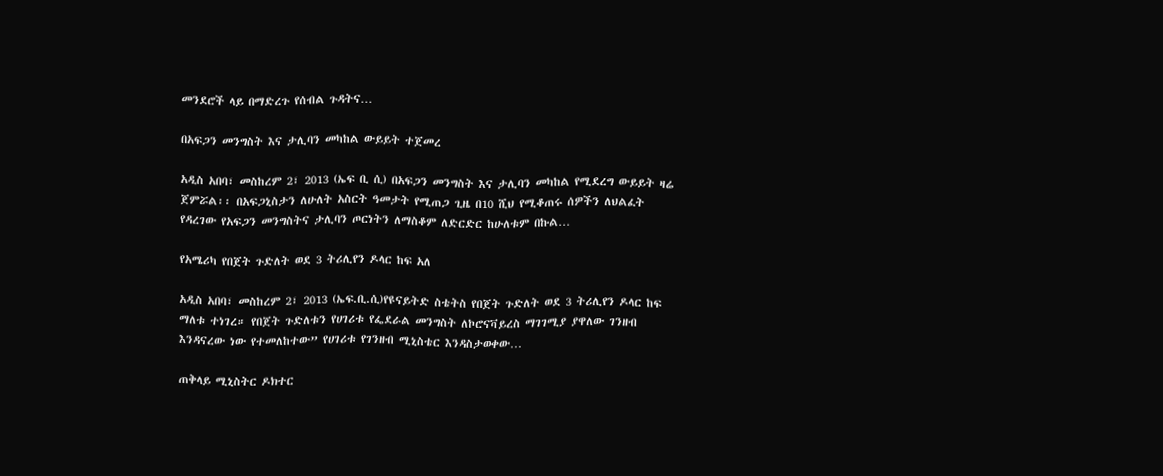መንደሮች ላይ በማድረጉ የሰብል ጉዳትና…

በአፍጋን መንግስት እና ታሊባን መካከል ውይይት ተጀመረ

አዲስ አበባ፣ መስከረም 2፣ 2013 (ኤፍ ቢ ሲ) በአፍጋን መንግስት እና ታሊባን መካከል የሚደረግ ውይይት ዛሬ ጀምሯል፡፡ በአፍጋኒስታን ለሁለት አስርት ዓመታት የሚጠጋ ጊዜ በ10 ሺህ የሚቆጠሩ ሰዎችን ለህልፈት የዳረገው የአፍጋን መንግስትና ታሊባን ጦርነትን ለማስቆም ለድርድር ከሁለቱም በኩል…

የአሜሪካ የበጀት ጉድለት ወደ 3 ትሪሊየን ዶላር ከፍ አለ

አዲስ አበባ፣ መስከረም 2፣ 2013 (ኤፍ.ቢ.ሲ)የዩናይትድ ስቴትስ የበጀት ጉድለት ወደ 3 ትሪሊየን ዶላር ከፍ ማለቱ ተነገረ። የበጀት ጉድለቱን የሀገሪቱ የፌደራል መንግስት ለኮሮናቫይረስ ማገገሚያ ያዋለው ገንዘብ እንዳናረው ነው የተመለከተው” የሀገሪቱ የገንዘብ ሚኒስቴር እንዳስታወቀው…

ጠቅላይ ሚኒስትር ዶክተር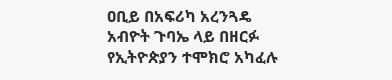ዐቢይ በአፍሪካ አረንጓዴ አብዮት ጉባኤ ላይ በዘርፉ የኢትዮጵያን ተሞክሮ አካፈሉ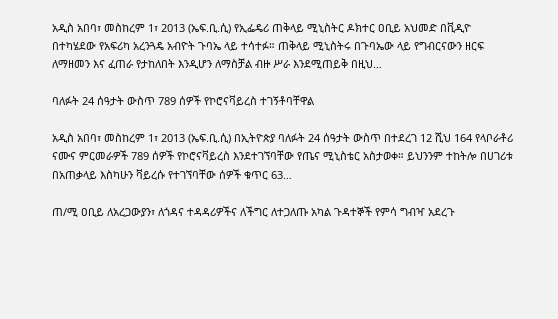አዲስ አበባ፣ መስከረም 1፣ 2013 (ኤፍ.ቢ.ሲ) የኢፌዴሪ ጠቅላይ ሚኒስትር ዶክተር ዐቢይ አህመድ በቪዲዮ በተካሄደው የአፍሪካ አረንጓዴ አብዮት ጉባኤ ላይ ተሳተፉ። ጠቅላይ ሚኒስትሩ በጉባኤው ላይ የግብርናውን ዘርፍ ለማዘመን እና ፈጠራ የታከለበት እንዲሆን ለማስቻል ብዙ ሥራ እንደሚጠይቅ በዚህ…

ባለፉት 24 ሰዓታት ውስጥ 789 ሰዎች የኮሮናቫይረስ ተገኝቶባቸዋል

አዲስ አበባ፣ መስከረም 1፣ 2013 (ኤፍ.ቢ.ሲ) በኢትዮጵያ ባለፉት 24 ሰዓታት ውስጥ በተደረገ 12 ሺህ 164 የላቦራቶሪ ናሙና ምርመራዎች 789 ሰዎች የኮሮናቫይረስ እንደተገኘባቸው የጤና ሚኒስቴር አስታወቀ። ይህንንም ተከትሎ በሀገሪቱ በአጠቃላይ እስካሁን ቫይረሱ የተገኘባቸው ሰዎች ቁጥር 63…

ጠ/ሚ ዐቢይ ለአረጋውያን፣ ለጎዳና ተዳዳሪዎችና ለችግር ለተጋለጡ አካል ጉዳተኞች የምሳ ግብዣ አደረጉ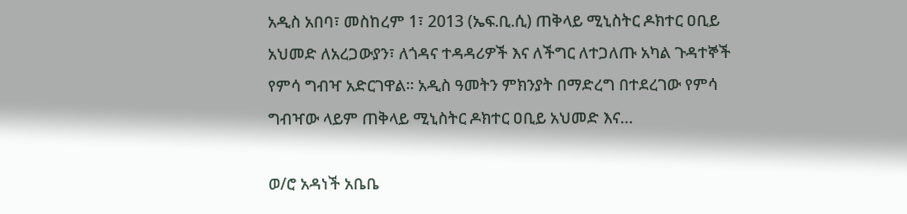አዲስ አበባ፣ መስከረም 1፣ 2013 (ኤፍ.ቢ.ሲ) ጠቅላይ ሚኒስትር ዶክተር ዐቢይ አህመድ ለአረጋውያን፣ ለጎዳና ተዳዳሪዎች እና ለችግር ለተጋለጡ አካል ጉዳተኞች የምሳ ግብዣ አድርገዋል። አዲስ ዓመትን ምክንያት በማድረግ በተደረገው የምሳ ግብዣው ላይም ጠቅላይ ሚኒስትር ዶክተር ዐቢይ አህመድ እና…

ወ/ሮ አዳነች አቤቤ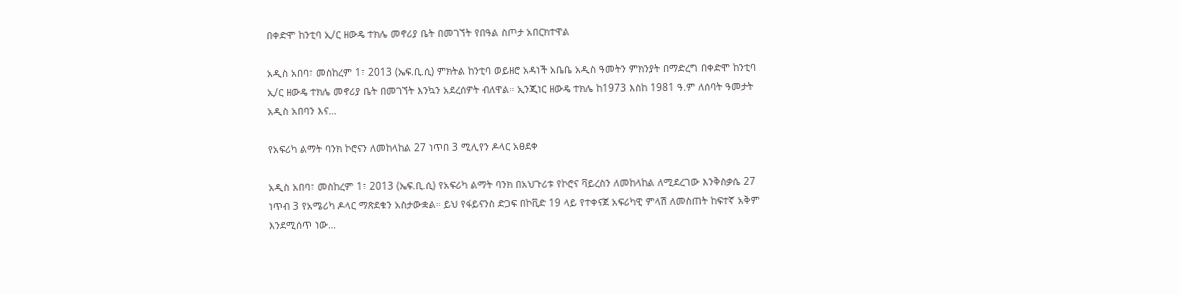በቀድሞ ከንቲባ ኢ/ር ዘውዴ ተክሌ መኖሪያ ቤት በመገኘት የበዓል ስጦታ አበርክተዋል

አዲስ አበባ፣ መስከረም 1፣ 2013 (ኤፍ.ቢ.ሲ) ምክትል ከንቲባ ወይዘሮ አዳነች አቤቤ አዲስ ዓመትን ምክንያት በማድረግ በቀድሞ ከንቲባ ኢ/ር ዘውዴ ተክሌ መኖሪያ ቤት በመገኘት እንኳን አደረሰዎት ብለዋል። ኢንጂነር ዘውዴ ተክሌ ከ1973 እስከ 1981 ዓ.ም ለሰባት ዓመታት አዲስ አበባን እና…

የአፍሪካ ልማት ባንክ ኮሮናን ለመከላከል 27 ነጥበ 3 ሚሊየን ዶላር አፀደቀ

አዲስ አበባ፣ መስከረም 1፣ 2013 (ኤፍ.ቢ.ሲ) የአፍሪካ ልማት ባንክ በአህጉሪቱ የኮሮና ቫይረስን ለመከላከል ለሚደረገው እንቅስቃሴ 27 ነጥብ 3 የአሜሪካ ዶላር ማጽደቁን አስታውቋል። ይህ የፋይናንስ ድጋፍ በኮቪድ 19 ላይ የተቀናጀ አፍሪካዊ ምላሽ ለመስጠት ከፍተኛ አቅም እንደሚሰጥ ነው…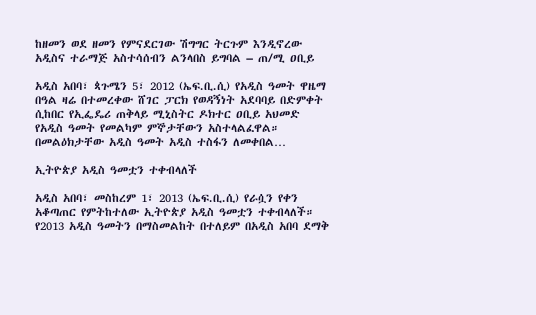ከዘመን ወደ ዘመን የምናደርገው ሽግግር ትርጉም እንዲኖረው አዲስና ተራማጅ አስተሳሰብን ልንላበስ ይግባል – ጠ/ሚ ዐቢይ

አዲስ አበባ፣ ጳጉሜን 5፣ 2012 (ኤፍ.ቢ.ሲ) የአዲስ ዓመት ዋዜማ በዓል ዛሬ በተመረቀው ሸገር ፓርክ የወዳኝነት አደባባይ በድምቀት ሲከበር የኢፌዴሪ ጠቅላይ ሚኒስትር ዶክተር ዐቢይ አህመድ የአዲስ ዓመት የመልካም ምኞታቸውን አስተላልፈዋል። በመልዕክታቸው አዲስ ዓመት አዲስ ተስፋን ለመቀበል…

ኢትዮጵያ አዲስ ዓመቷን ተቀብላለች

አዲስ አበባ፣ መስከረም 1፣ 2013 (ኤፍ.ቢ.ሲ) የራሷን የቀን አቆጣጠር የምትከተለው ኢትዮጵያ አዲስ ዓመቷን ተቀብላለች። የ2013 አዲስ ዓመትን በማስመልከት በተለይም በአዲስ አበባ ደማቅ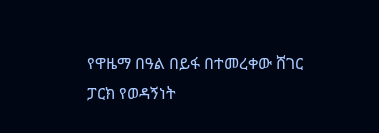የዋዜማ በዓል በይፋ በተመረቀው ሸገር ፓርክ የወዳኝነት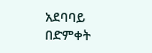አደባባይ በድምቀት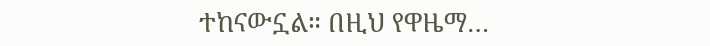ተከናውኗል። በዚህ የዋዜማ…